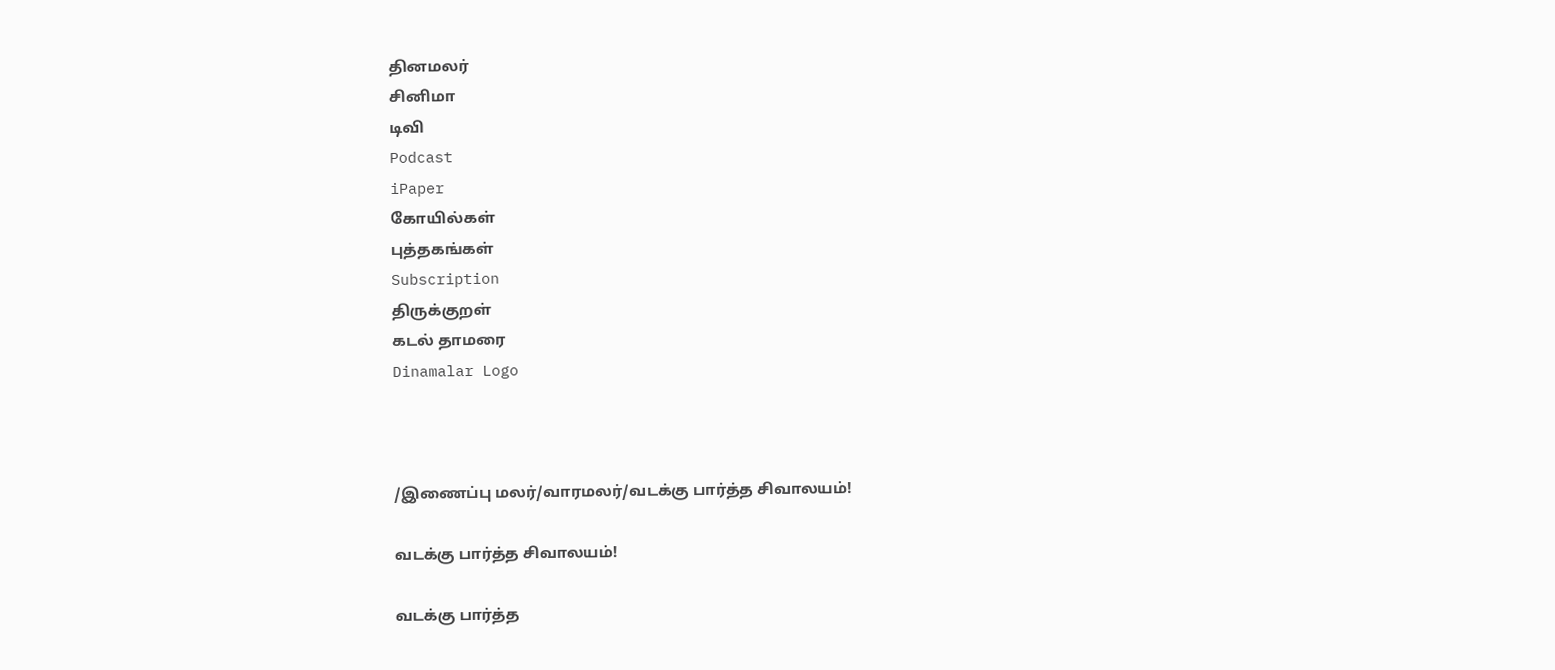தினமலர்
சினிமா
டிவி
Podcast
iPaper
கோயில்கள்
புத்தகங்கள்
Subscription
திருக்குறள்
கடல் தாமரை
Dinamalar Logo



/இணைப்பு மலர்/வாரமலர்/வடக்கு பார்த்த சிவாலயம்!

வடக்கு பார்த்த சிவாலயம்!

வடக்கு பார்த்த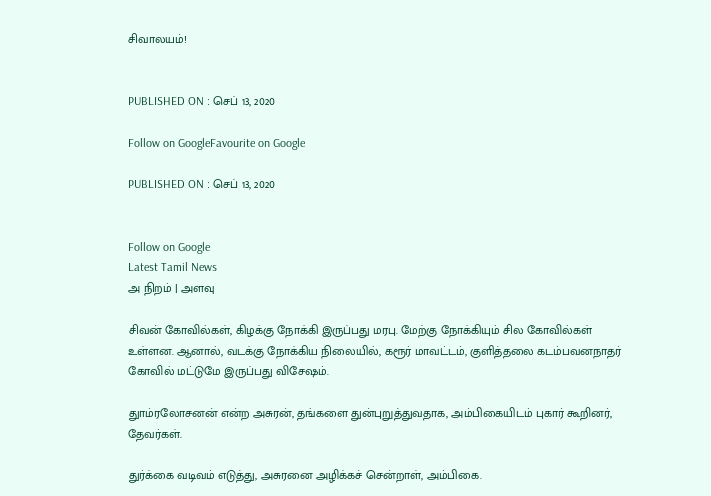சிவாலயம்!


PUBLISHED ON : செப் 13, 2020

Follow on GoogleFavourite on Google

PUBLISHED ON : செப் 13, 2020


Follow on Google
Latest Tamil News
அ நிறம் | அளவு

சிவன் கோவில்கள், கிழக்கு நோக்கி இருப்பது மரபு. மேற்கு நோக்கியும் சில கோவில்கள் உள்ளன. ஆனால், வடக்கு நோக்கிய நிலையில், கரூர் மாவட்டம், குளித்தலை கடம்பவனநாதர் கோவில் மட்டுமே இருப்பது விசேஷம்.

துாம்ரலோசனன் என்ற அசுரன், தங்களை துன்புறுத்துவதாக, அம்பிகையிடம் புகார் கூறினர், தேவர்கள்.

துர்க்கை வடிவம் எடுத்து, அசுரனை அழிக்கச் சென்றாள், அம்பிகை.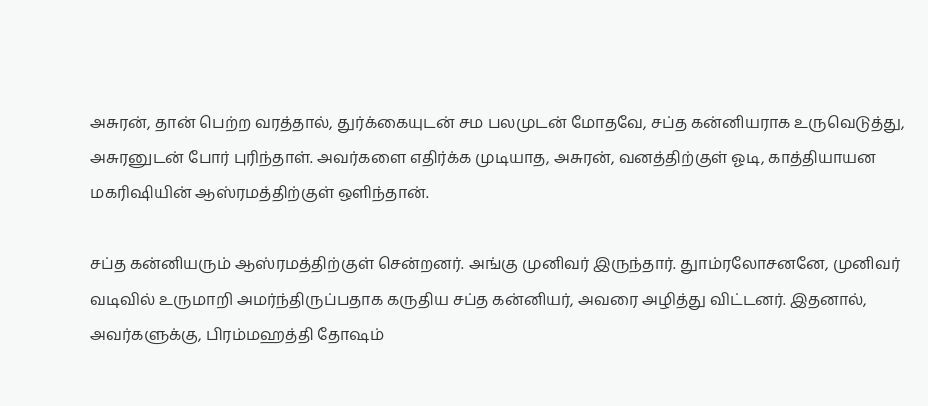அசுரன், தான் பெற்ற வரத்தால், துர்க்கையுடன் சம பலமுடன் மோதவே, சப்த கன்னியராக உருவெடுத்து, அசுரனுடன் போர் புரிந்தாள். அவர்களை எதிர்க்க முடியாத, அசுரன், வனத்திற்குள் ஓடி, காத்தியாயன மகரிஷியின் ஆஸ்ரமத்திற்குள் ஒளிந்தான்.

சப்த கன்னியரும் ஆஸ்ரமத்திற்குள் சென்றனர். அங்கு முனிவர் இருந்தார். துாம்ரலோசனனே, முனிவர் வடிவில் உருமாறி அமர்ந்திருப்பதாக கருதிய சப்த கன்னியர், அவரை அழித்து விட்டனர். இதனால், அவர்களுக்கு, பிரம்மஹத்தி தோஷம்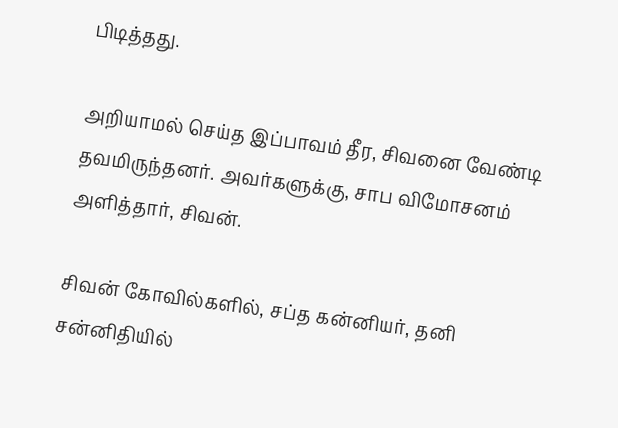பிடித்தது.

அறியாமல் செய்த இப்பாவம் தீர, சிவனை வேண்டி தவமிருந்தனர். அவர்களுக்கு, சாப விமோசனம் அளித்தார், சிவன்.

சிவன் கோவில்களில், சப்த கன்னியர், தனி சன்னிதியில்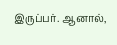இருப்பர். ஆனால்,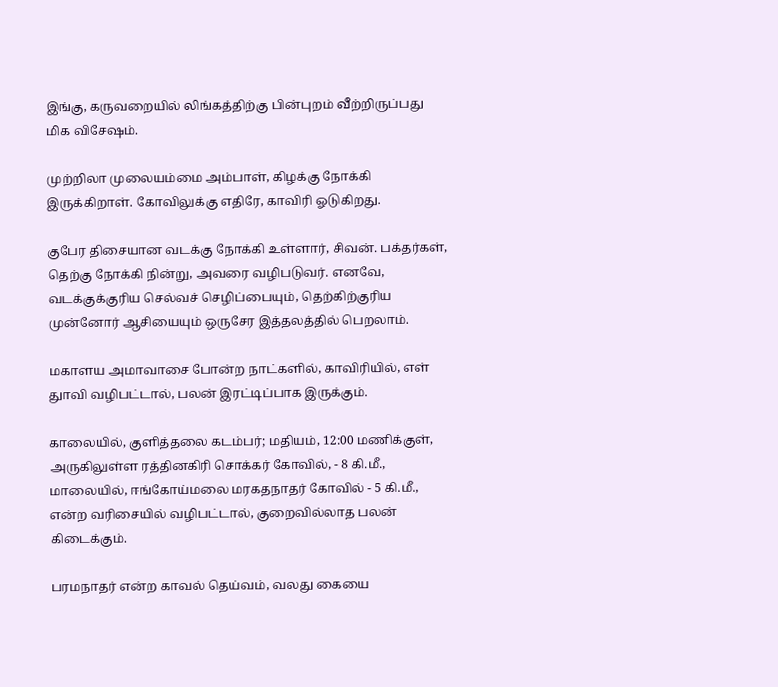இங்கு, கருவறையில் லிங்கத்திற்கு பின்புறம் வீற்றிருப்பது மிக விசேஷம்.

முற்றிலா முலையம்மை அம்பாள், கிழக்கு நோக்கி இருக்கிறாள். கோவிலுக்கு எதிரே, காவிரி ஓடுகிறது.

குபேர திசையான வடக்கு நோக்கி உள்ளார், சிவன். பக்தர்கள், தெற்கு நோக்கி நின்று, அவரை வழிபடுவர். எனவே, வடக்குக்குரிய செல்வச் செழிப்பையும், தெற்கிற்குரிய முன்னோர் ஆசியையும் ஒருசேர இத்தலத்தில் பெறலாம்.

மகாளய அமாவாசை போன்ற நாட்களில், காவிரியில், எள் துாவி வழிபட்டால், பலன் இரட்டிப்பாக இருக்கும்.

காலையில், குளித்தலை கடம்பர்; மதியம், 12:00 மணிக்குள், அருகிலுள்ள ரத்தினகிரி சொக்கர் கோவில், - 8 கி.மீ., மாலையில், ஈங்கோய்மலை மரகதநாதர் கோவில் - 5 கி.மீ., என்ற வரிசையில் வழிபட்டால், குறைவில்லாத பலன் கிடைக்கும்.

பரமநாதர் என்ற காவல் தெய்வம், வலது கையை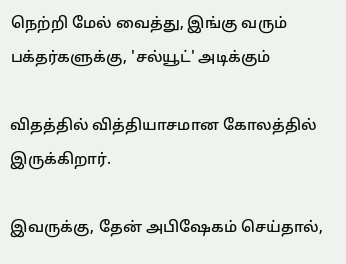நெற்றி மேல் வைத்து, இங்கு வரும் பக்தர்களுக்கு, 'சல்யூட்' அடிக்கும்

விதத்தில் வித்தியாசமான கோலத்தில் இருக்கிறார்.

இவருக்கு, தேன் அபிஷேகம் செய்தால்,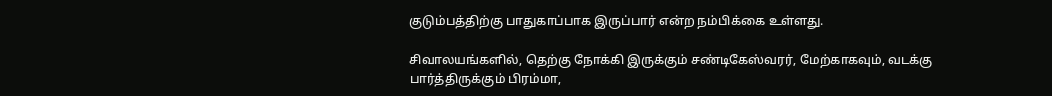குடும்பத்திற்கு பாதுகாப்பாக இருப்பார் என்ற நம்பிக்கை உள்ளது.

சிவாலயங்களில், தெற்கு நோக்கி இருக்கும் சண்டிகேஸ்வரர், மேற்காகவும், வடக்கு பார்த்திருக்கும் பிரம்மா,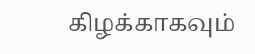கிழக்காகவும்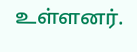உள்ளனர்.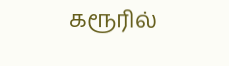கரூரில்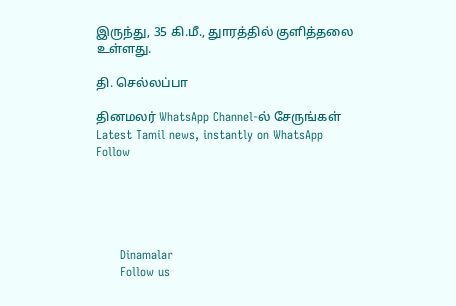இருந்து, 35 கி.மீ., துாரத்தில் குளித்தலை உள்ளது.

தி. செல்லப்பா

தினமலர் WhatsApp Channel-ல் சேருங்கள்
Latest Tamil news, instantly on WhatsApp
Follow





      Dinamalar
      Follow us